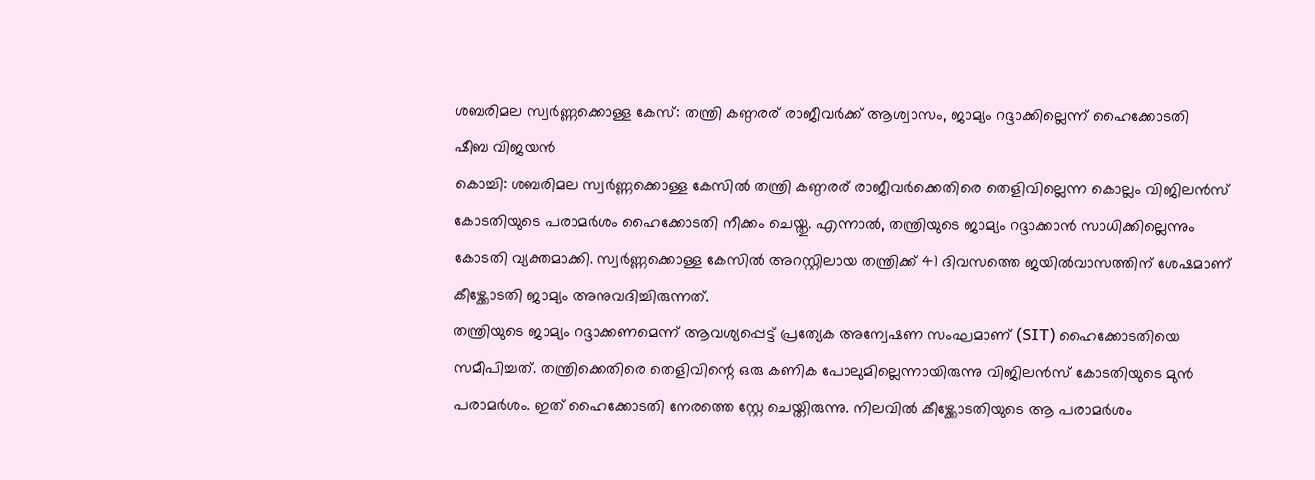ശബരിമല സ്വർണ്ണക്കൊള്ള കേസ്: തന്ത്രി കണ്ഠരര് രാജീവർക്ക് ആശ്വാസം, ജാമ്യം റദ്ദാക്കില്ലെന്ന് ഹൈക്കോടതി
ഷീബ വിജയൻ
കൊച്ചി: ശബരിമല സ്വർണ്ണക്കൊള്ള കേസിൽ തന്ത്രി കണ്ഠരര് രാജീവർക്കെതിരെ തെളിവില്ലെന്ന കൊല്ലം വിജിലൻസ് കോടതിയുടെ പരാമർശം ഹൈക്കോടതി നീക്കം ചെയ്തു. എന്നാൽ, തന്ത്രിയുടെ ജാമ്യം റദ്ദാക്കാൻ സാധിക്കില്ലെന്നും കോടതി വ്യക്തമാക്കി. സ്വർണ്ണക്കൊള്ള കേസിൽ അറസ്റ്റിലായ തന്ത്രിക്ക് 41 ദിവസത്തെ ജയിൽവാസത്തിന് ശേഷമാണ് കീഴ്ക്കോടതി ജാമ്യം അനുവദിച്ചിരുന്നത്.
തന്ത്രിയുടെ ജാമ്യം റദ്ദാക്കണമെന്ന് ആവശ്യപ്പെട്ട് പ്രത്യേക അന്വേഷണ സംഘമാണ് (SIT) ഹൈക്കോടതിയെ സമീപിച്ചത്. തന്ത്രിക്കെതിരെ തെളിവിന്റെ ഒരു കണിക പോലുമില്ലെന്നായിരുന്നു വിജിലൻസ് കോടതിയുടെ മുൻ പരാമർശം. ഇത് ഹൈക്കോടതി നേരത്തെ സ്റ്റേ ചെയ്തിരുന്നു. നിലവിൽ കീഴ്ക്കോടതിയുടെ ആ പരാമർശം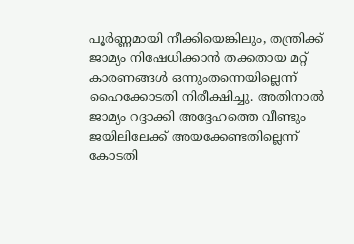പൂർണ്ണമായി നീക്കിയെങ്കിലും, തന്ത്രിക്ക് ജാമ്യം നിഷേധിക്കാൻ തക്കതായ മറ്റ് കാരണങ്ങൾ ഒന്നുംതന്നെയില്ലെന്ന് ഹൈക്കോടതി നിരീക്ഷിച്ചു. അതിനാൽ ജാമ്യം റദ്ദാക്കി അദ്ദേഹത്തെ വീണ്ടും ജയിലിലേക്ക് അയക്കേണ്ടതില്ലെന്ന് കോടതി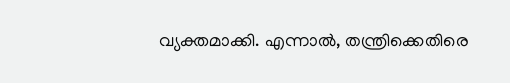വ്യക്തമാക്കി. എന്നാൽ, തന്ത്രിക്കെതിരെ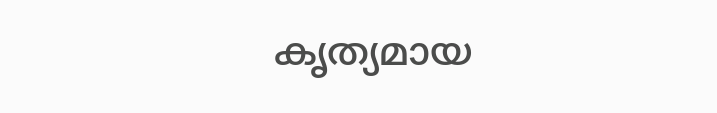കൃത്യമായ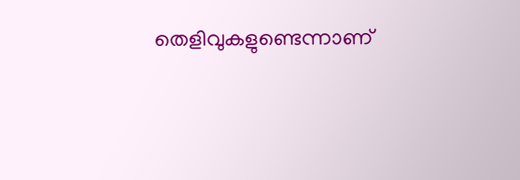തെളിവുകളുണ്ടെന്നാണ്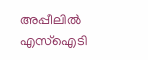അപ്പീലിൽ എസ്ഐടി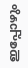ഇപ്പോഴും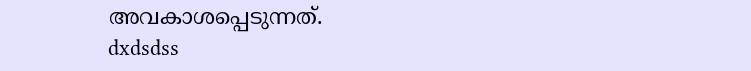അവകാശപ്പെടുന്നത്.
dxdsdss